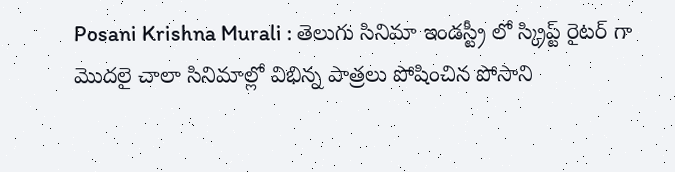Posani Krishna Murali : తెలుగు సినిమా ఇండస్ట్రీ లో స్క్రిప్ట్ రైటర్ గా మొదలై చాలా సినిమాల్లో విభిన్న పాత్రలు పోషించిన పోసాని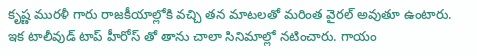కృష్ణ మురళీ గారు రాజకీయాల్లోకి వచ్చి తన మాటలతో మరింత వైరల్ అవుతూ ఉంటారు. ఇక టాలీవుడ్ టాప్ హీరోస్ తో తాను చాలా సినిమాల్లో నటించారు. గాయం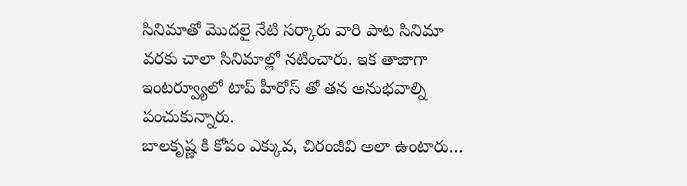సినిమాతో మొదలై నేటి సర్కారు వారి పాట సినిమా వరకు చాలా సినిమాల్లో నటించారు. ఇక తాజాగా ఇంటర్వ్యూలో టాప్ హీరోస్ తో తన అనుభవాల్ని పంచుకున్నారు.
బాలకృష్ణ కి కోపం ఎక్కువ, చిరంజీవి అలా ఉంటారు…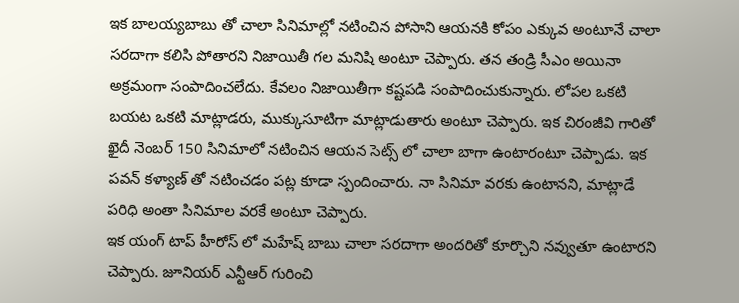ఇక బాలయ్యబాబు తో చాలా సినిమాల్లో నటించిన పోసాని ఆయనకి కోపం ఎక్కువ అంటూనే చాలా సరదాగా కలిసి పోతారని నిజాయితీ గల మనిషి అంటూ చెప్పారు. తన తండ్రి సీఎం అయినా అక్రమంగా సంపాదించలేదు. కేవలం నిజాయితీగా కష్టపడి సంపాదించుకున్నారు. లోపల ఒకటి బయట ఒకటి మాట్లాడరు, ముక్కుసూటిగా మాట్లాడుతారు అంటూ చెప్పారు. ఇక చిరంజీవి గారితో ఖైదీ నెంబర్ 150 సినిమాలో నటించిన ఆయన సెట్స్ లో చాలా బాగా ఉంటారంటూ చెప్పాడు. ఇక పవన్ కళ్యాణ్ తో నటించడం పట్ల కూడా స్పందించారు. నా సినిమా వరకు ఉంటానని, మాట్లాడే పరిధి అంతా సినిమాల వరకే అంటూ చెప్పారు.
ఇక యంగ్ టాప్ హీరోస్ లో మహేష్ బాబు చాలా సరదాగా అందరితో కూర్చొని నవ్వుతూ ఉంటారని చెప్పారు. జూనియర్ ఎన్టీఆర్ గురించి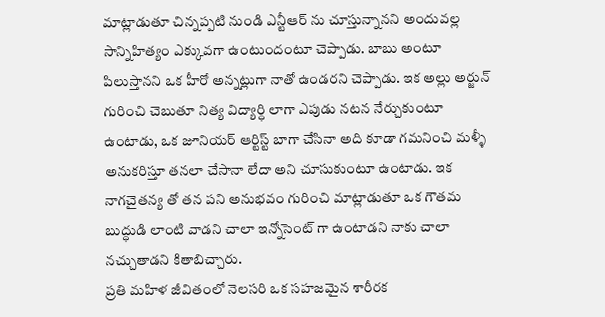మాట్లాడుతూ చిన్నప్పటి నుండి ఎన్టీఆర్ ను చూస్తున్నానని అందువల్ల సాన్నిహిత్యం ఎక్కువగా ఉంటుందంటూ చెప్పాడు. బాబు అంటూ పిలుస్తానని ఒక హీరో అన్నట్లుగా నాతో ఉండరని చెప్పాడు. ఇక అల్లు అర్జున్ గురించి చెబుతూ నిత్య విద్యార్ధి లాగా ఎపుడు నటన నేర్చుకుంటూ ఉంటాడు, ఒక జూనియర్ ఆర్టిస్ట్ బాగా చేసినా అది కూడా గమనించి మళ్ళీ అనుకరిస్తూ తనలా చేసానా లేదా అని చూసుకుంటూ ఉంటాడు. ఇక నాగచైతన్య తో తన పని అనుభవం గురించి మాట్లాడుతూ ఒక గౌతమ బుద్ధుడి లాంటి వాడని చాలా ఇన్నోసెంట్ గా ఉంటాడని నాకు చాలా నచ్చుతాడని కితాబిచ్చారు.
ప్రతి మహిళ జీవితంలో నెలసరి ఒక సహజమైన శారీరక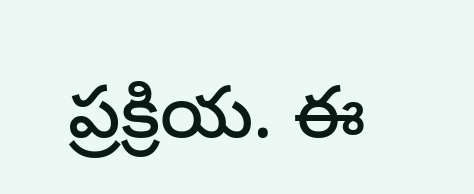ప్రక్రియ. ఈ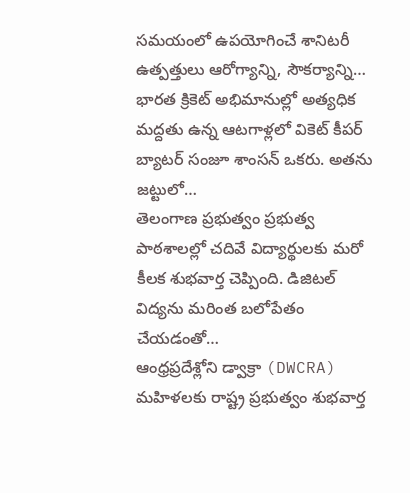సమయంలో ఉపయోగించే శానిటరీ ఉత్పత్తులు ఆరోగ్యాన్ని, సౌకర్యాన్ని…
భారత క్రికెట్ అభిమానుల్లో అత్యధిక మద్దతు ఉన్న ఆటగాళ్లలో వికెట్ కీపర్ బ్యాటర్ సంజూ శాంసన్ ఒకరు. అతను జట్టులో…
తెలంగాణ ప్రభుత్వం ప్రభుత్వ పాఠశాలల్లో చదివే విద్యార్థులకు మరో కీలక శుభవార్త చెప్పింది. డిజిటల్ విద్యను మరింత బలోపేతం చేయడంతో…
ఆంధ్రప్రదేశ్లోని డ్వాక్రా (DWCRA) మహిళలకు రాష్ట్ర ప్రభుత్వం శుభవార్త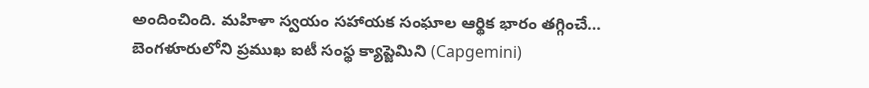అందించింది. మహిళా స్వయం సహాయక సంఘాల ఆర్థిక భారం తగ్గించే…
బెంగళూరులోని ప్రముఖ ఐటీ సంస్థ క్యాప్జెమిని (Capgemini)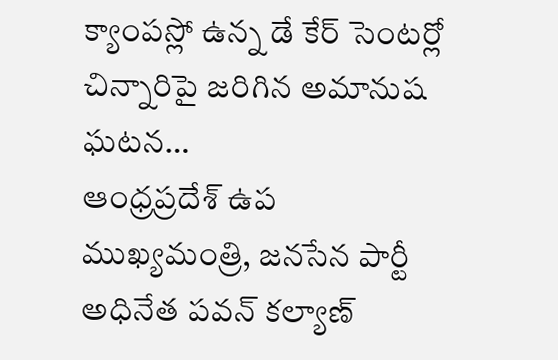క్యాంపస్లో ఉన్న డే కేర్ సెంటర్లో చిన్నారిపై జరిగిన అమానుష ఘటన…
ఆంధ్రప్రదేశ్ ఉప ముఖ్యమంత్రి, జనసేన పార్టీ అధినేత పవన్ కల్యాణ్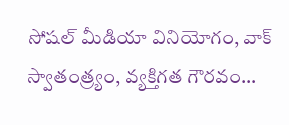సోషల్ మీడియా వినియోగం, వాక్ స్వాతంత్ర్యం, వ్యక్తిగత గౌరవం…